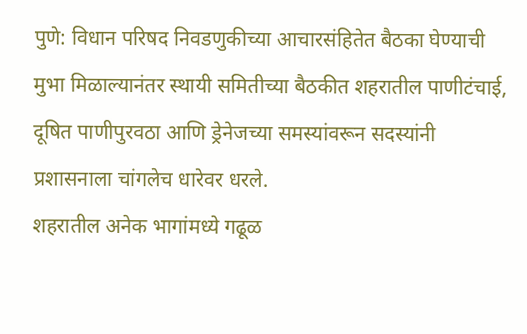पुणे: विधान परिषद निवडणुकीच्या आचारसंहितेत बैठका घेण्याची मुभा मिळाल्यानंतर स्थायी समितीच्या बैठकीत शहरातील पाणीटंचाई, दूषित पाणीपुरवठा आणि ड्रेनेजच्या समस्यांवरून सदस्यांनी प्रशासनाला चांगलेच धारेवर धरले.
शहरातील अनेक भागांमध्ये गढूळ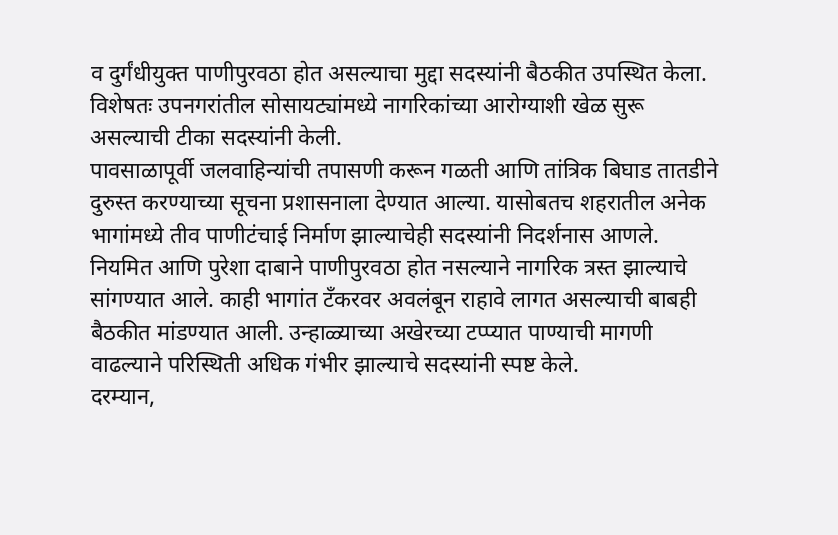व दुर्गंधीयुक्त पाणीपुरवठा होत असल्याचा मुद्दा सदस्यांनी बैठकीत उपस्थित केला. विशेषतः उपनगरांतील सोसायट्यांमध्ये नागरिकांच्या आरोग्याशी खेळ सुरू असल्याची टीका सदस्यांनी केली.
पावसाळापूर्वी जलवाहिन्यांची तपासणी करून गळती आणि तांत्रिक बिघाड तातडीने दुरुस्त करण्याच्या सूचना प्रशासनाला देण्यात आल्या. यासोबतच शहरातील अनेक भागांमध्ये तीव पाणीटंचाई निर्माण झाल्याचेही सदस्यांनी निदर्शनास आणले.
नियमित आणि पुरेशा दाबाने पाणीपुरवठा होत नसल्याने नागरिक त्रस्त झाल्याचे सांगण्यात आले. काही भागांत टँकरवर अवलंबून राहावे लागत असल्याची बाबही बैठकीत मांडण्यात आली. उन्हाळ्याच्या अखेरच्या टप्प्यात पाण्याची मागणी वाढल्याने परिस्थिती अधिक गंभीर झाल्याचे सदस्यांनी स्पष्ट केले.
दरम्यान,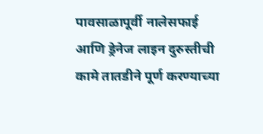पावसाळापूर्वी नालेसफाई आणि ड्रेनेज लाइन दुरुस्तीची कामे तातडीने पूर्ण करण्याच्या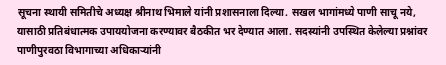सूचना स्थायी समितीचे अध्यक्ष श्रीनाथ भिमाले यांनी प्रशासनाला दिल्या. सखल भागांमध्ये पाणी साचू नये, यासाठी प्रतिबंधात्मक उपाययोजना करण्यावर बैठकीत भर देण्यात आला. सदस्यांनी उपस्थित केलेल्या प्रश्नांवर पाणीपुरवठा विभागाच्या अधिकाऱ्यांनी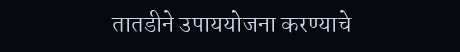तातडीने उपाययोजना करण्याचे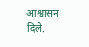आश्वासन दिले.